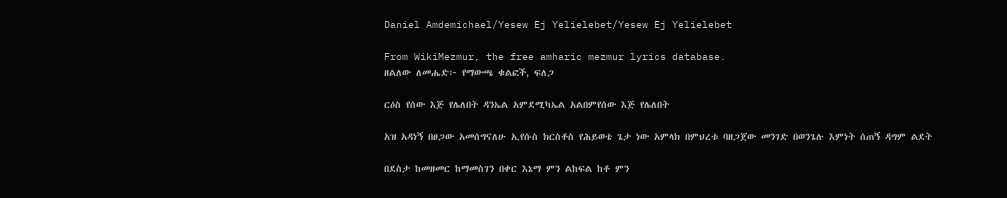Daniel Amdemichael/Yesew Ej Yelielebet/Yesew Ej Yelielebet

From WikiMezmur, the free amharic mezmur lyrics database.
ዘልለው ለመሔድ፦ የማውጫ ቁልፎች, ፍለጋ

ርዕስ የሰው እጅ የሌለበት ዳንኤል አምደሚካኤል አልበምየሰው እጅ የሌለበት

አዝ አዳነኝ በፀጋው አመሰግናለሁ ኢየሱስ ክርስቶስ የሕይወቴ ጌታ ነው አምላክ በምህረቱ ባዘጋጀው መንገድ በወንጌሉ እምነት ሰጠኝ ዳግም ልደት

በደስታ ከመዘመር ከማመስገን በቀር እኔማ ምን ልከፍል ከቶ ምን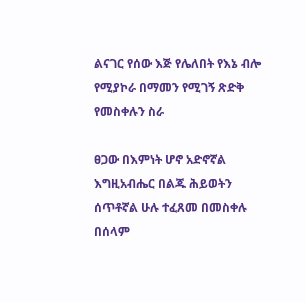ልናገር የሰው እጅ የሌለበት የእኔ ብሎ የሚያኮራ በማመን የሚገኝ ጽድቅ የመስቀሉን ስራ

ፀጋው በእምነት ሆኖ አድኖኛል እግዚአብሔር በልጁ ሕይወትን ሰጥቶኛል ሁሉ ተፈጸመ በመስቀሉ በሰላም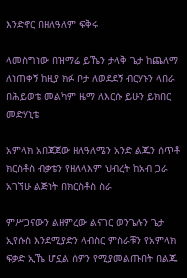እንድኖር በዘለዓለም ፍቅሩ

ላመስግነው በዝማሬ ይኼን ታላቅ ጌታ ከጨለማ ለነጠቀኝ ከዚያ ክፉ ቦታ ለወደደኝ ብርሃኑን ላበራ በሕይወቴ መልካም ዜማ ለእርሱ ይሁን ይክበር መድሃኒቴ

አምላክ አበጃጀው ዘለዓለሜን አንድ ልጁን ሰጥቶ ክርስቶስ ብቃቴን የዘለላእም ህብረት ከአብ ጋራ አገኘሁ ልጅነት በክርስቶስ ስራ

ምሥጋናውን ልዘምረው ልናገር ወንጌሉን ጌታ ኢየሱስ እንደሚያድን ላብስር ምስራቹን የአምላክ ፍቃድ ኢኼ ሆኗል ሰዎን የሚያመልጡበት በልጁ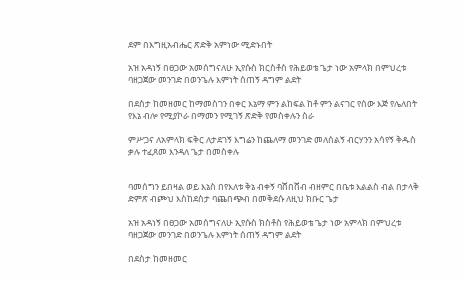ደም በእግዚአብሔር ጽድቅ አምነው ሚድኑበት

አዝ አዳነኝ በፀጋው አመሰግናለሁ ኢየሱስ ክርስቶስ የሕይወቴ ጌታ ነው አምላክ በምህረቱ ባዘጋጀው መንገድ በወንጌሉ እምነት ሰጠኝ ዳግም ልደት

በደስታ ከመዘመር ከማመስገን በቀር እኔማ ምን ልከፍል ከቶ ምን ልናገር የሰው እጅ የሌለበት የእኔ ብሎ የሚያኮራ በማመን የሚገኝ ጽድቅ የመስቀሉን ስራ

ምሥጋና ለአምላክ ፍቅር ለታደገኝ እግሬን ከጨለማ መንገድ መለሰልኝ ብርሃንን አሳየኝ ቅዱስ ቃሉ ተፈጸመ እንዳለ ጌታ በመስቀሉ


ባመሰግን ይበዛል ወይ እኔስ በየእለቱ ቅኔ ብቀኝ ባሸበሸብ ብዘምር በቤቱ እልልስ ብል በታላቅ ድምጽ ብጮህ እስከደስታ ባጨበጭብ በመቅደሱ ለዚህ ክቡር ጌታ

አዝ አዳነኝ በፀጋው አመሰግናለሁ ኢየሱስ ክስቶስ የሕይወቴ ጌታ ነው አምላክ በምህረቱ ባዘጋጀው መንገድ በወንጌሉ እምነት ሰጠኝ ዳግም ልደት

በደስታ ከመዘመር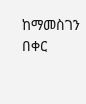ከማመስገን በቀር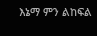እኔማ ምን ልከፍል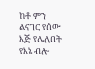ከቶ ምን ልናገር የሰው እጅ የሌለበት የእኔ ብሎ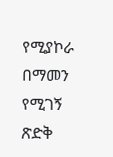የሚያኮራ በማመን የሚገኝ ጽድቅ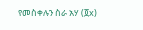የመስቀሉን ስራ አሃ (፬x)